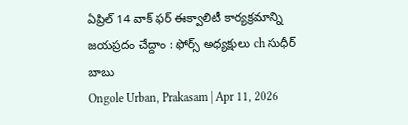ఏప్రిల్ 14 వాక్ ఫర్ ఈక్వాలిటీ కార్యక్రమాన్ని జయప్రదం చేద్దాం : ఫోర్స్ అధ్యక్షులు ch సుధీర్ బాబు
Ongole Urban, Prakasam | Apr 11, 2026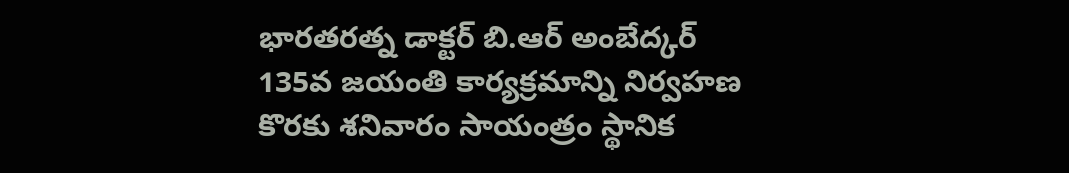భారతరత్న డాక్టర్ బి.ఆర్ అంబేద్కర్ 135వ జయంతి కార్యక్రమాన్ని నిర్వహణ కొరకు శనివారం సాయంత్రం స్థానిక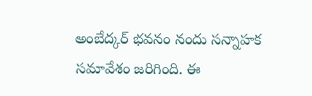అంబేద్కర్ భవనం నందు సన్నాహక సమావేశం జరిగింది. ఈ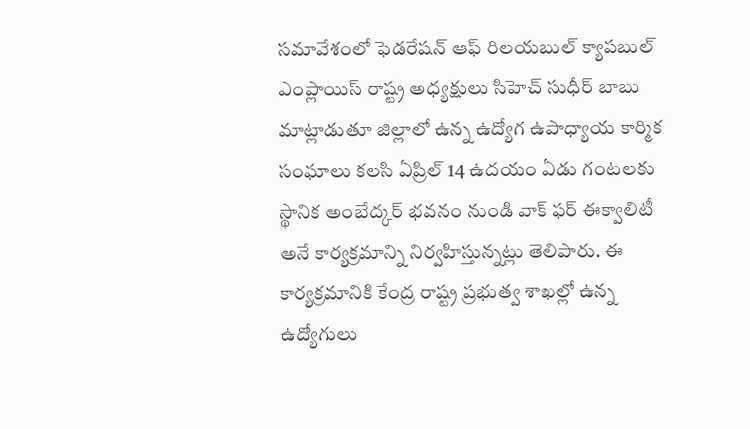సమావేశంలో ఫెడరేషన్ ఆఫ్ రిలయబుల్ క్యాపబుల్ ఎంప్లాయిస్ రాష్ట్ర అధ్యక్షులు సిహెచ్ సుధీర్ బాబు మాట్లాడుతూ జిల్లాలో ఉన్న ఉద్యోగ ఉపాధ్యాయ కార్మిక సంఘాలు కలసి ఏప్రిల్ 14 ఉదయం ఏడు గంటలకు స్థానిక అంబేద్కర్ భవనం నుండి వాక్ ఫర్ ఈక్వాలిటీ అనే కార్యక్రమాన్ని నిర్వహిస్తున్నట్లు తెలిపారు. ఈ కార్యక్రమానికి కేంద్ర రాష్ట్ర ప్రభుత్వ శాఖల్లో ఉన్న ఉద్యోగులు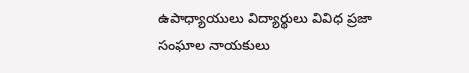ఉపాధ్యాయులు విద్యార్థులు వివిధ ప్రజా సంఘాల నాయకులు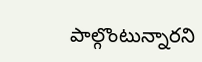పాల్గొంటున్నారని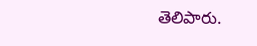తెలిపారు.